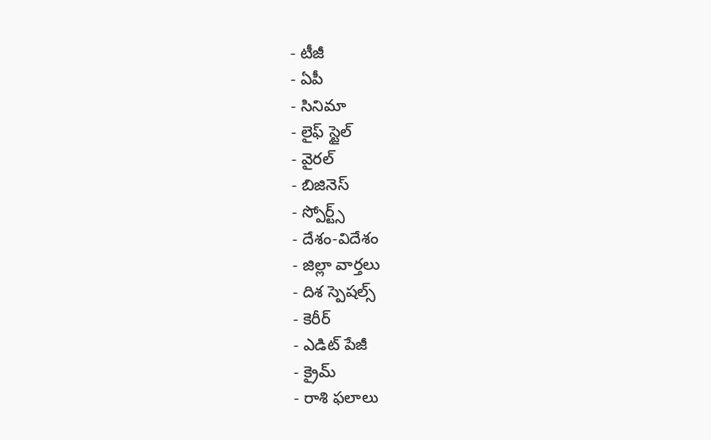- టీజీ
- ఏపీ
- సినిమా
- లైఫ్ స్టైల్
- వైరల్
- బిజినెస్
- స్పోర్ట్స్
- దేశం-విదేశం
- జిల్లా వార్తలు
- దిశ స్పెషల్స్
- కెరీర్
- ఎడిట్ పేజీ
- క్రైమ్
- రాశి ఫలాలు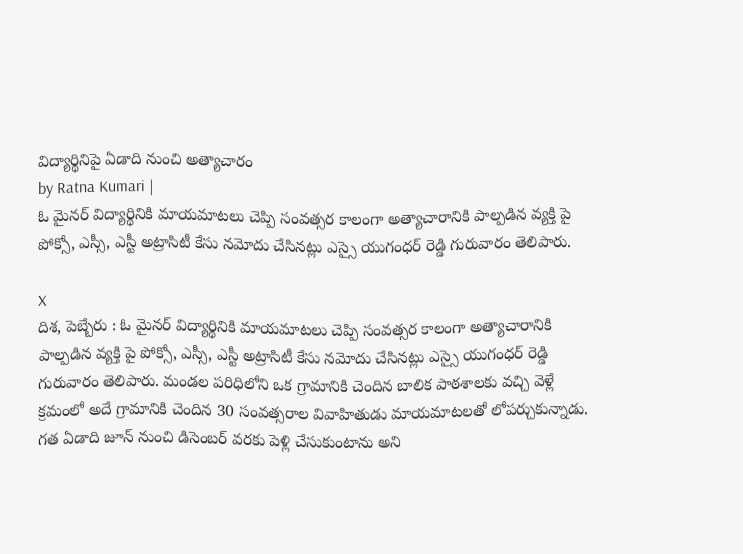విద్యార్థినిపై ఏడాది నుంచి అత్యాచారం
by Ratna Kumari |
ఓ మైనర్ విద్యార్థినికి మాయమాటలు చెప్పి సంవత్సర కాలంగా అత్యాచారానికి పాల్పడిన వ్యక్తి పై పోక్సో, ఎస్సీ, ఎస్టీ అట్రాసిటీ కేసు నమోదు చేసినట్లు ఎస్సై యుగంధర్ రెడ్డి గురువారం తెలిపారు.

X
దిశ, పెబ్బేరు : ఓ మైనర్ విద్యార్థినికి మాయమాటలు చెప్పి సంవత్సర కాలంగా అత్యాచారానికి పాల్పడిన వ్యక్తి పై పోక్సో, ఎస్సీ, ఎస్టీ అట్రాసిటీ కేసు నమోదు చేసినట్లు ఎస్సై యుగంధర్ రెడ్డి గురువారం తెలిపారు. మండల పరిధిలోని ఒక గ్రామానికి చెందిన బాలిక పాఠశాలకు వచ్చి వెళ్లే క్రమంలో అదే గ్రామానికి చెందిన 30 సంవత్సరాల వివాహితుడు మాయమాటలతో లోపర్చుకున్నాడు. గత ఏడాది జూన్ నుంచి డిసెంబర్ వరకు పెళ్లి చేసుకుంటాను అని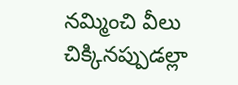నమ్మించి వీలు చిక్కినప్పుడల్లా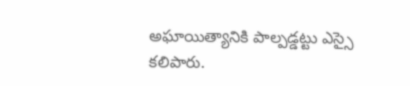అఘాయిత్యానికి పాల్పడ్డట్టు ఎస్సై కలిపారు.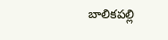బాలికపల్లి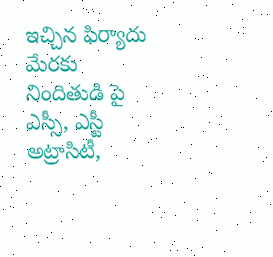ఇచ్చిన ఫిర్యాదు మేరకు నిందితుడి పై ఎస్సీ, ఎస్టీ అట్రాసిటీ,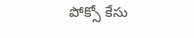పోక్సో కేసు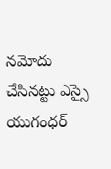నమోదు చేసినట్టు ఎస్సై యుగంధర్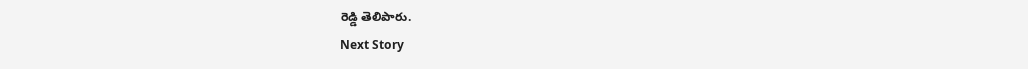రెడ్డి తెలిపారు.
Next Story